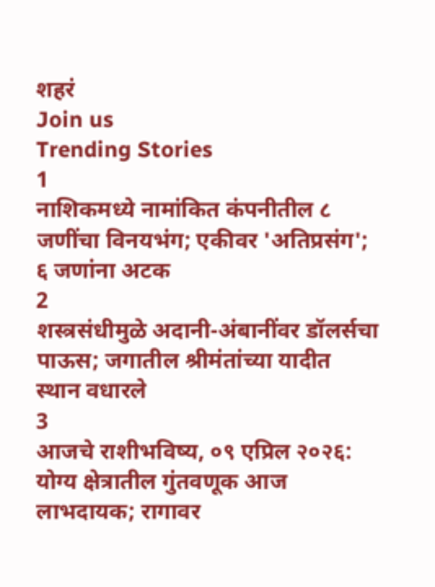शहरं
Join us
Trending Stories
1
नाशिकमध्ये नामांकित कंपनीतील ८ जणींचा विनयभंग; एकीवर 'अतिप्रसंग'; ६ जणांना अटक
2
शस्त्रसंधीमुळे अदानी-अंबानींवर डॉलर्सचा पाऊस; जगातील श्रीमंतांच्या यादीत स्थान वधारले
3
आजचे राशीभविष्य, ०९ एप्रिल २०२६: योग्य क्षेत्रातील गुंतवणूक आज लाभदायक; रागावर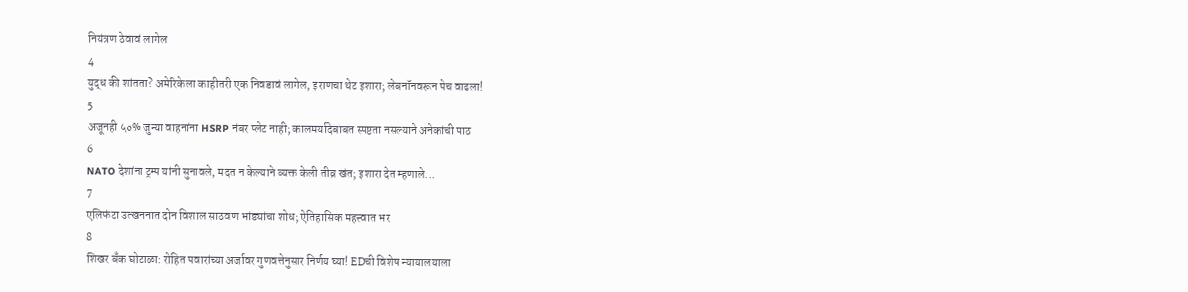नियंत्रण ठेवावं लागेल
4
युद्ध की शांतता? अमेरिकेला काहीतरी एक निवडावं लागेल, इराणचा थेट इशारा; लेबनॉनवरून पेच वाढला!
5
अजूनही ५०% जुन्या वाहनांना HSRP नंबर प्लेट नाही; कालमर्यादेबाबत स्पष्टता नसल्याने अनेकांची पाठ
6
NATO देशांना ट्रम्प यांनी सुनावले, मदत न केल्याने व्यक्त केली तीव्र खंत; इशारा देत म्हणाले...
7
एलिफंटा उत्खननात दोन विशाल साठवण भांड्यांचा शोध; ऐतिहासिक महत्त्वात भर
8
शिखर बँक घोटाळा: रोहित पवारांच्या अर्जावर गुणवत्तेनुसार निर्णय घ्या! EDची विशेष न्यायालयाला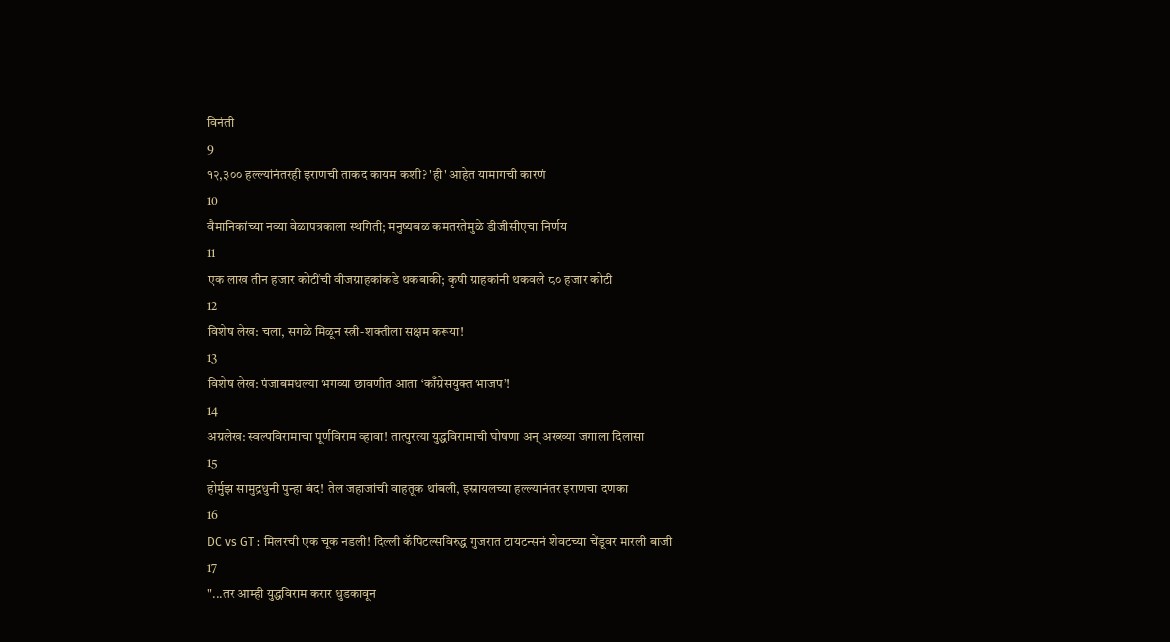विनंती
9
१२,३०० हल्ल्यांनंतरही इराणची ताकद कायम कशी? 'ही' आहेत यामागची कारणं
10
वैमानिकांच्या नव्या वेळापत्रकाला स्थगिती; मनुष्यबळ कमतरतेमुळे डीजीसीएचा निर्णय
11
एक लाख तीन हजार कोटींची वीजग्राहकांकडे थकबाकी; कृषी ग्राहकांनी थकवले ८० हजार कोटी
12
विशेष लेख: चला, सगळे मिळून स्त्री-शक्तीला सक्षम करूया!
13
विशेष लेख: पंजाबमधल्या भगव्या छावणीत आता ‘काँग्रेसयुक्त भाजप’!
14
अग्रलेख: स्वल्पविरामाचा पूर्णविराम व्हावा! तात्पुरत्या युद्धविरामाची घोषणा अन् अख्ख्या जगाला दिलासा
15
होर्मुझ सामुद्रधुनी पुन्हा बंद! तेल जहाजांची वाहतूक थांबली, इस्रायलच्या हल्ल्यानंतर इराणचा दणका
16
DC vs GT : मिलरची एक चूक नडली! दिल्ली कॅपिटल्सविरुद्ध गुजरात टायटन्सनं शेवटच्या चेंडूवर मारली बाजी
17
"...तर आम्ही युद्धविराम करार धुडकावून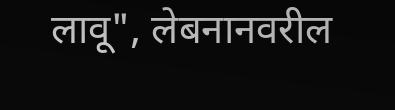लावू", लेबनानवरील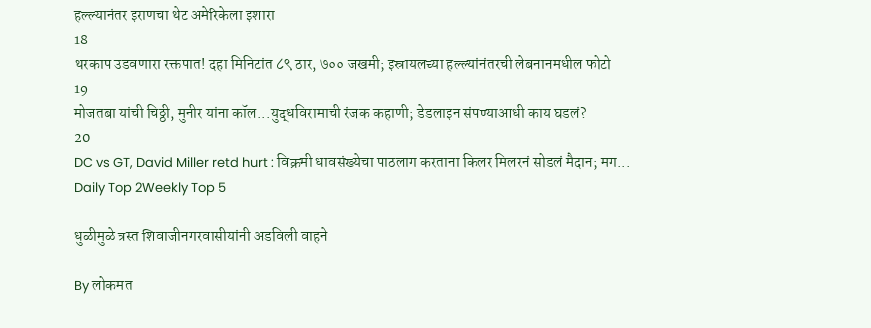हल्ल्यानंतर इराणचा थेट अमेरिकेला इशारा
18
थरकाप उडवणारा रक्तपात! दहा मिनिटांत ८९ ठार, ७०० जखमी; इस्रायलच्या हल्ल्यांनंतरची लेबनानमधील फोटो
19
मोजतबा यांची चिठ्ठी, मुनीर यांना कॉल...युद्धविरामाची रंजक कहाणी; डेडलाइन संपण्याआधी काय घडलं?
20
DC vs GT, David Miller retd hurt : विक्रमी धावसंख्येचा पाठलाग करताना किलर मिलरनं सोडलं मैदान; मग...
Daily Top 2Weekly Top 5

धुळीमुळे त्रस्त शिवाजीनगरवासीयांनी अडविली वाहने

By लोकमत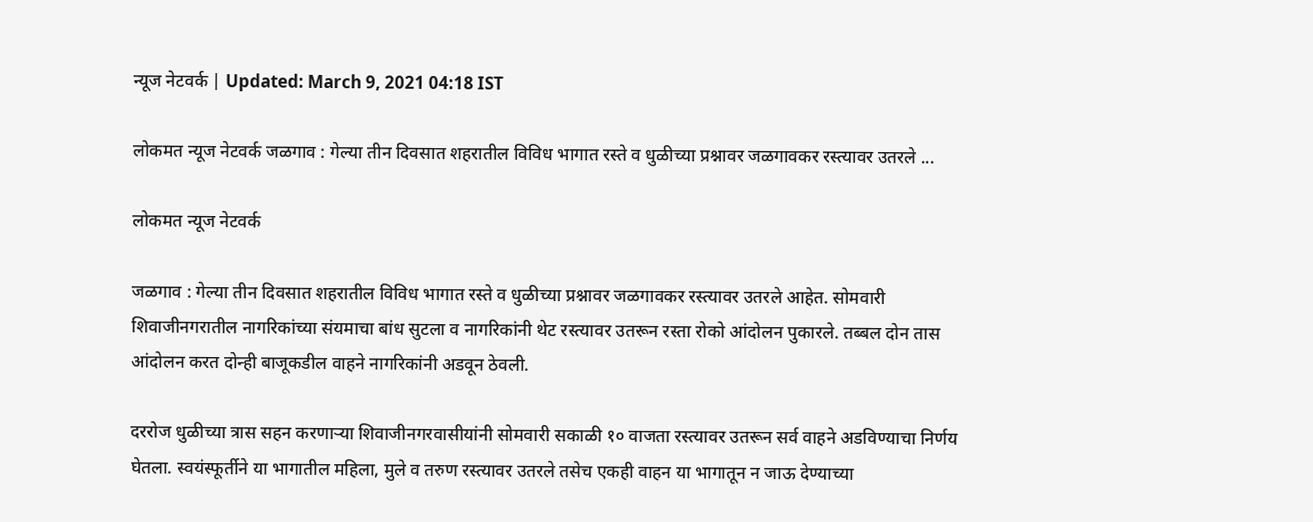न्यूज नेटवर्क | Updated: March 9, 2021 04:18 IST

लोकमत न्यूज नेटवर्क जळगाव : गेल्या तीन दिवसात शहरातील विविध भागात रस्ते व धुळीच्या प्रश्नावर जळगावकर रस्त्यावर उतरले ...

लोकमत न्यूज नेटवर्क

जळगाव : गेल्या तीन दिवसात शहरातील विविध भागात रस्ते व धुळीच्या प्रश्नावर जळगावकर रस्त्यावर उतरले आहेत. सोमवारी शिवाजीनगरातील नागरिकांच्या संयमाचा बांध सुटला व नागरिकांनी थेट रस्त्यावर उतरून रस्ता रोको आंदोलन पुकारले. तब्बल दोन तास आंदोलन करत दोन्ही बाजूकडील वाहने नागरिकांनी अडवून ठेवली.

दररोज धुळीच्या त्रास सहन करणाऱ्या शिवाजीनगरवासीयांनी सोमवारी सकाळी १० वाजता रस्त्यावर उतरून सर्व वाहने अडविण्याचा निर्णय घेतला. स्वयंस्फूर्तीने या भागातील महिला, मुले व तरुण रस्त्यावर उतरले तसेच एकही वाहन या भागातून न जाऊ देण्याच्या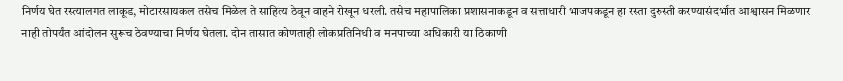निर्णय घेत रस्त्यालगत लाकूड, मोटारसायकल तसेच मिळेल ते साहित्य ठेवून वाहने रोखून धरली. तसेच महापालिका प्रशासनाकडून व सत्ताधारी भाजपकडून हा रस्ता दुरुस्ती करण्यासंदर्भात आश्वासन मिळणार नाही तोपर्यंत आंदोलन सुरूच ठेवण्याचा निर्णय घेतला. दोन तासात कोणताही लोकप्रतिनिधी व मनपाच्या अधिकारी या ठिकाणी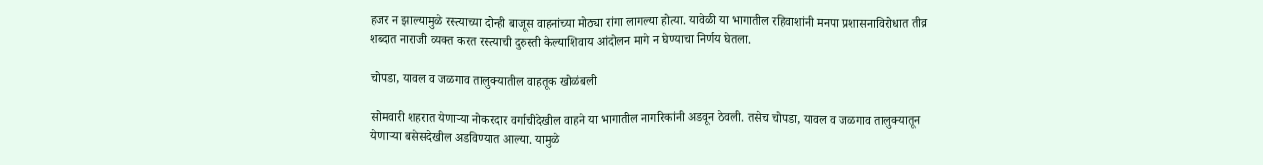हजर न झाल्यामुळे रस्त्याच्या दोन्ही बाजूस वाहनांच्या मोठ्या रांगा लागल्या होत्या. यावेळी या भागातील रहिवाशांनी मनपा प्रशासनाविरोधात तीव्र शब्दात नाराजी व्यक्त करत रस्त्याची दुरुस्ती केल्याशिवाय आंदोलन मागे न घेण्याचा निर्णय घेतला.

चोपडा, यावल व जळगाव तालुक्यातील वाहतूक खोळंबली

सोमवारी शहरात येणाऱ्या नोकरदार वर्गाचीदेखील वाहने या भागातील नागरिकांनी अडवून ठेवली. तसेच चोपडा, यावल व जळगाव तालुक्यातून येणाऱ्या बसेसदेखील अडविण्यात आल्या. यामुळे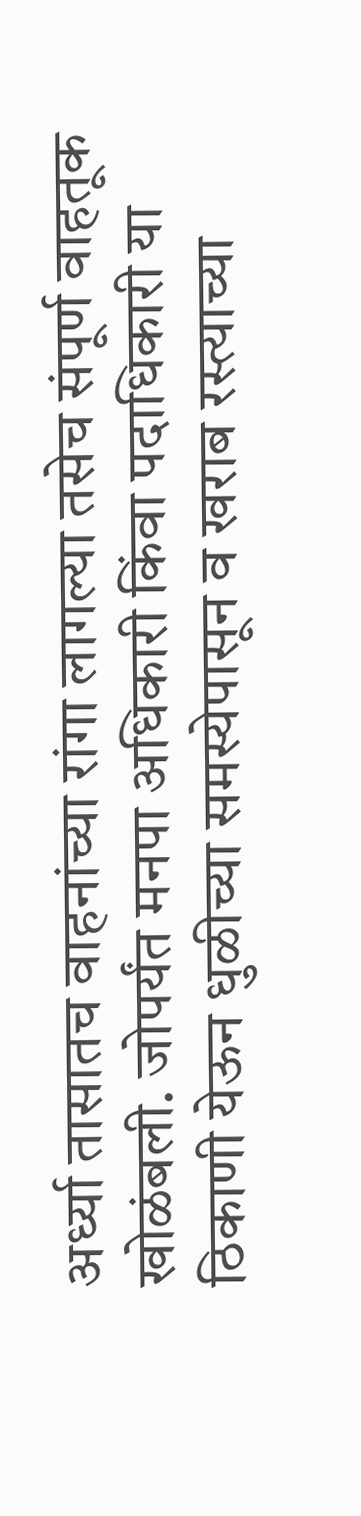अर्ध्या तासातच वाहनांच्या रांगा लागल्या तसेच संपूर्ण वाहतूक खोळंबली. जोपर्यंत मनपा अधिकारी किंवा पदाधिकारी या ठिकाणी येऊन धुळीच्या समस्येपासून व खराब रस्त्याच्या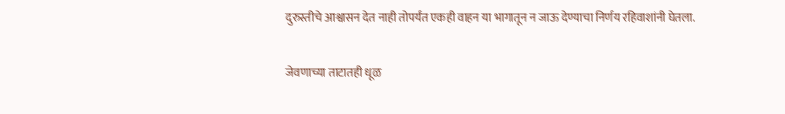दुरुस्तीचे आश्वासन देत नाही तोपर्यंत एकही वाहन या भागातून न जाऊ देण्याचा निर्णय रहिवाशांनी घेतला.

जेवणाच्या ताटातही धूळ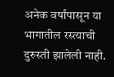अनेक वर्षांपासून या भागातील रस्त्याची दुरुस्ती झालेली नाही.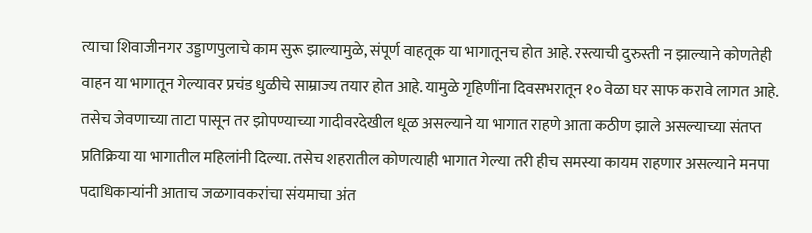त्याचा शिवाजीनगर उड्डाणपुलाचे काम सुरू झाल्यामुळे, संपूर्ण वाहतूक या भागातूनच होत आहे. रस्त्याची दुरुस्ती न झाल्याने कोणतेही वाहन या भागातून गेल्यावर प्रचंड धुळीचे साम्राज्य तयार होत आहे. यामुळे गृहिणींना दिवसभरातून १० वेळा घर साफ करावे लागत आहे. तसेच जेवणाच्या ताटा पासून तर झोपण्याच्या गादीवरदेखील धूळ असल्याने या भागात राहणे आता कठीण झाले असल्याच्या संतप्त प्रतिक्रिया या भागातील महिलांनी दिल्या. तसेच शहरातील कोणत्याही भागात गेल्या तरी हीच समस्या कायम राहणार असल्याने मनपा पदाधिकाऱ्यांनी आताच जळगावकरांचा संयमाचा अंत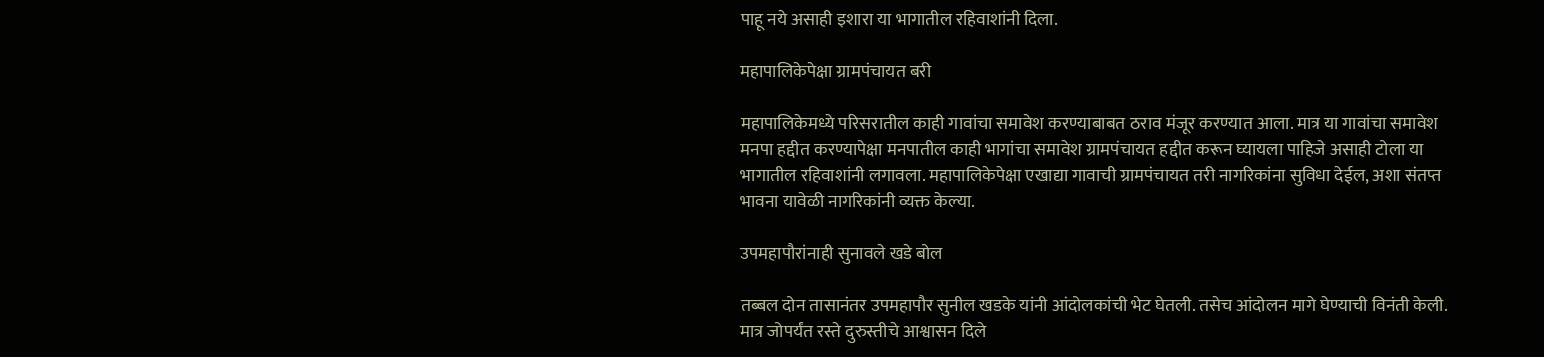पाहू नये असाही इशारा या भागातील रहिवाशांनी दिला.

महापालिकेपेक्षा ग्रामपंचायत बरी

महापालिकेमध्ये परिसरातील काही गावांचा समावेश करण्याबाबत ठराव मंजूर करण्यात आला. मात्र या गावांचा समावेश मनपा हद्दीत करण्यापेक्षा मनपातील काही भागांचा समावेश ग्रामपंचायत हद्दीत करून घ्यायला पाहिजे असाही टोला या भागातील रहिवाशांनी लगावला. महापालिकेपेक्षा एखाद्या गावाची ग्रामपंचायत तरी नागरिकांना सुविधा देईल, अशा संतप्त भावना यावेळी नागरिकांनी व्यक्त केल्या.

उपमहापौरांनाही सुनावले खडे बोल

तब्बल दोन तासानंतर उपमहापौर सुनील खडके यांनी आंदोलकांची भेट घेतली. तसेच आंदोलन मागे घेण्याची विनंती केली. मात्र जोपर्यंत रस्ते दुरुस्तीचे आश्वासन दिले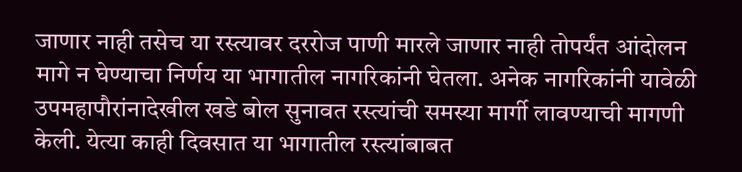जाणार नाही तसेच या रस्त्यावर दररोज पाणी मारले जाणार नाही तोपर्यंत आंदोलन मागे न घेण्याचा निर्णय या भागातील नागरिकांनी घेतला. अनेक नागरिकांनी यावेळी उपमहापौरांनादेखील खडे बोल सुनावत रस्त्यांची समस्या मार्गी लावण्याची मागणी केली. येत्या काही दिवसात या भागातील रस्त्यांबाबत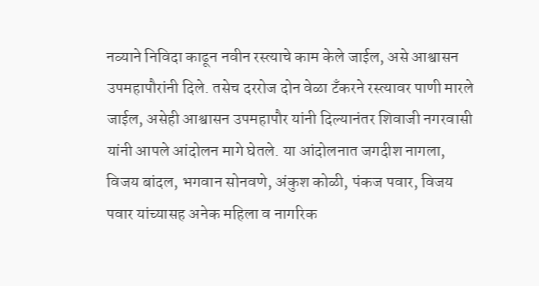नव्याने निविदा काढून नवीन रस्त्याचे काम केले जाईल, असे आश्वासन उपमहापौरांनी दिले. तसेच दररोज दोन वेळा टँकरने रस्त्यावर पाणी मारले जाईल, असेही आश्वासन उपमहापौर यांनी दिल्यानंतर शिवाजी नगरवासी यांनी आपले आंदोलन मागे घेतले. या आंदोलनात जगदीश नागला, विजय बांदल, भगवान सोनवणे, अंकुश कोळी, पंकज पवार, विजय पवार यांच्यासह अनेक महिला व नागरिक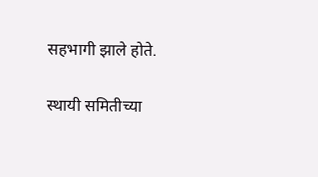सहभागी झाले होते.

स्थायी समितीच्या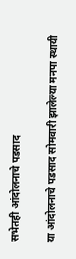सभेतही आंदोलनाचे पडसाद

या आंदोलनाचे पडसाद सोमवारी झालेल्या मनपा स्थायी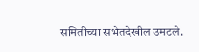समितीच्या सभेतदेखील उमटले.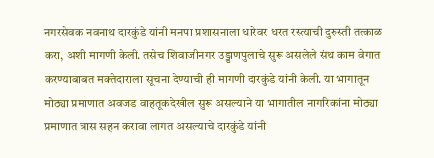नगरसेवक नवनाथ दारकुंडे यांनी मनपा प्रशासनाला धारेवर धरत रस्त्याची दुरुस्ती तत्काळ करा, अशी मागणी केली. तसेच शिवाजीनगर उड्डाणपुलाचे सुरू असलेले संथ काम वेगात करण्याबाबत मक्तेदाराला सूचना देण्याची ही मागणी दारकुंडे यांनी केली. या भागातून मोठ्या प्रमाणात अवजड वाहतूकदेखील सुरू असल्याने या भागातील नागरिकांना मोठ्या प्रमाणात त्रास सहन करावा लागत असल्याचे दारकुंडे यांनी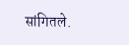सांगितले.